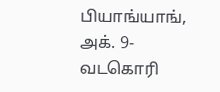பியாங்யாங், அக். 9- வடகொரி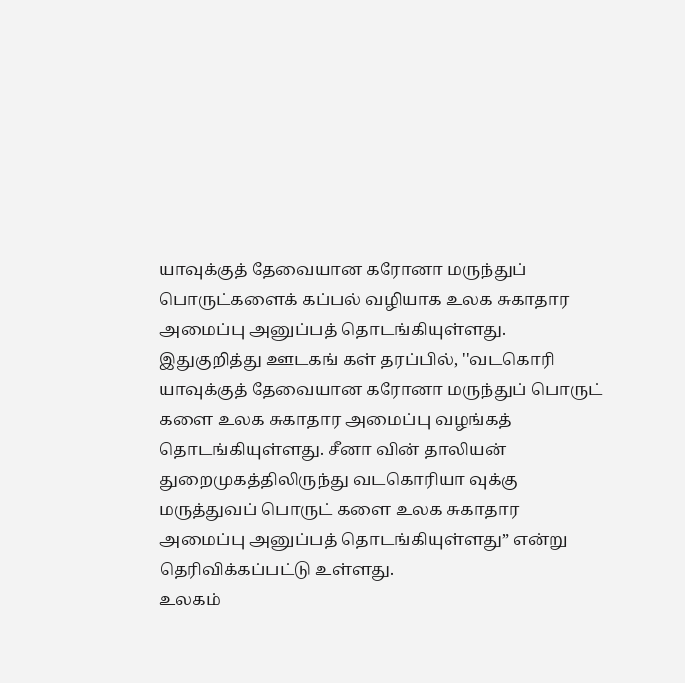யாவுக்குத் தேவையான கரோனா மருந்துப் பொருட்களைக் கப்பல் வழியாக உலக சுகாதார அமைப்பு அனுப்பத் தொடங்கியுள்ளது.
இதுகுறித்து ஊடகங் கள் தரப்பில், ''வடகொரி யாவுக்குத் தேவையான கரோனா மருந்துப் பொருட் களை உலக சுகாதார அமைப்பு வழங்கத் தொடங்கியுள்ளது. சீனா வின் தாலியன் துறைமுகத்திலிருந்து வடகொரியா வுக்கு மருத்துவப் பொருட் களை உலக சுகாதார அமைப்பு அனுப்பத் தொடங்கியுள்ளது” என்று தெரிவிக்கப்பட்டு உள்ளது.
உலகம்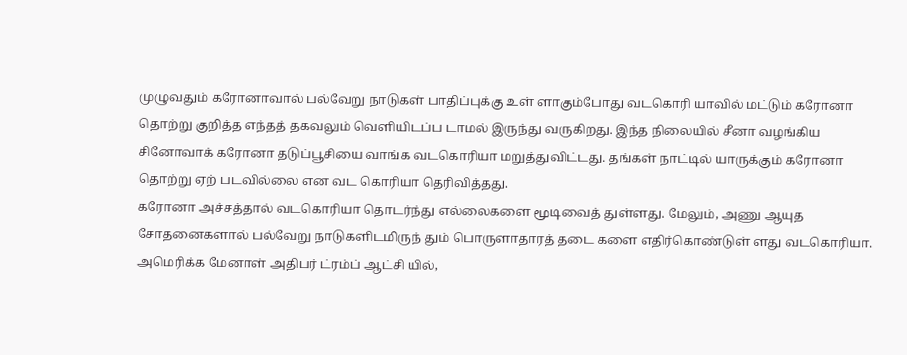முழுவதும் கரோனாவால் பல்வேறு நாடுகள் பாதிப்புக்கு உள் ளாகும்போது வடகொரி யாவில் மட்டும் கரோனா தொற்று குறித்த எந்தத் தகவலும் வெளியிடப்ப டாமல் இருந்து வருகிறது. இந்த நிலையில் சீனா வழங்கிய சினோவாக் கரோனா தடுப்பூசியை வாங்க வடகொரியா மறுத்துவிட்டது. தங்கள் நாட்டில் யாருக்கும் கரோனா தொற்று ஏற் படவில்லை என வட கொரியா தெரிவித்தது.
கரோனா அச்சத்தால் வடகொரியா தொடர்ந்து எல்லைகளை மூடிவைத் துள்ளது. மேலும், அணு ஆயுத சோதனைகளால் பல்வேறு நாடுகளிடமிருந் தும் பொருளாதாரத் தடை களை எதிர்கொண்டுள் ளது வடகொரியா.
அமெரிக்க மேனாள் அதிபர் ட்ரம்ப் ஆட்சி யில்,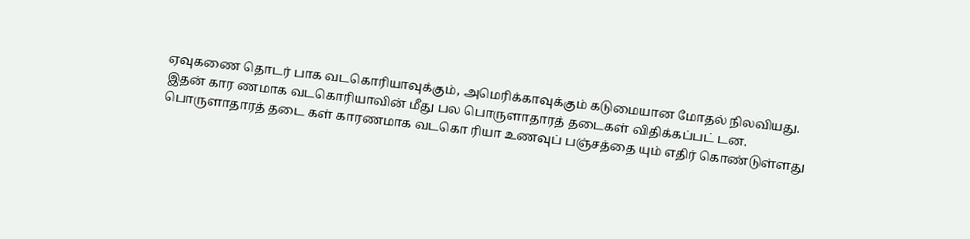ஏவுகணை தொடர் பாக வடகொரியாவுக்கும், அமெரிக்காவுக்கும் கடுமையான மோதல் நிலவியது. இதன் கார ணமாக வடகொரியாவின் மீது பல பொருளாதாரத் தடைகள் விதிக்கப்பட் டன. பொருளாதாரத் தடை கள் காரணமாக வடகொ ரியா உணவுப் பஞ்சத்தை யும் எதிர் கொண்டுள்ளது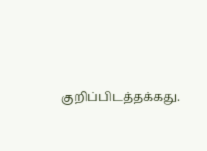குறிப்பிடத்தக்கது.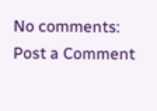No comments:
Post a Comment